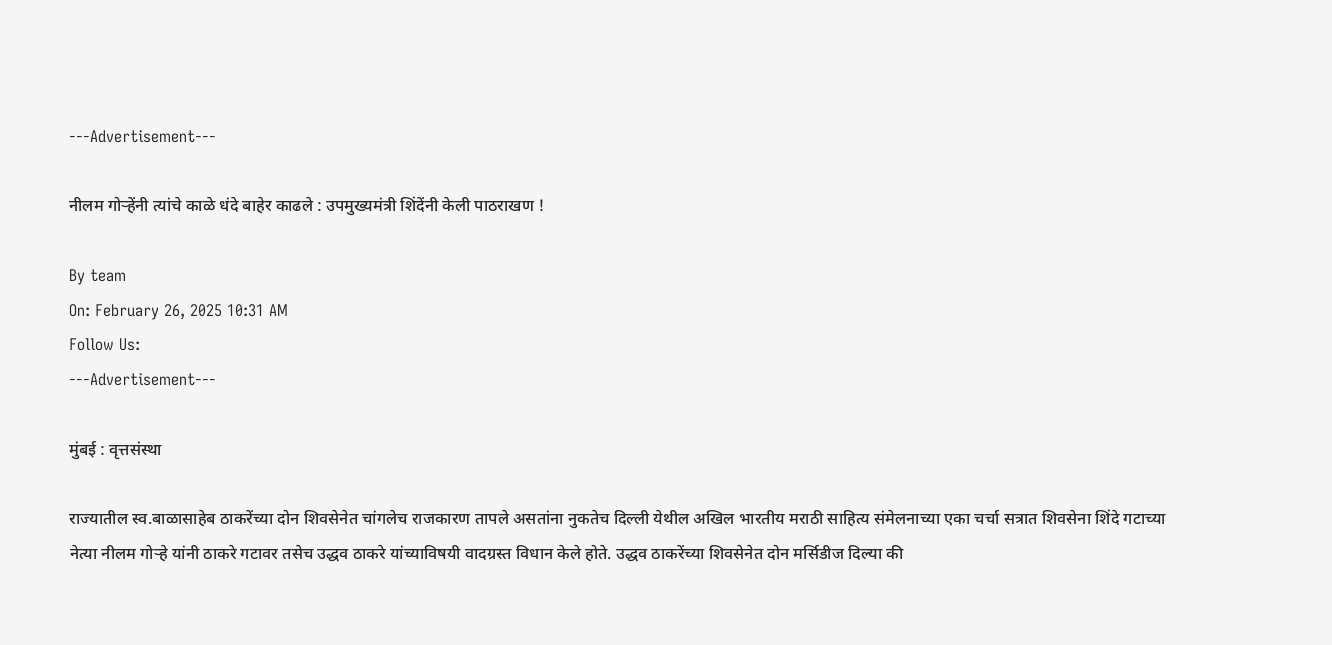---Advertisement---

नीलम गोऱ्हेंनी त्यांचे काळे धंदे बाहेर काढले : उपमुख्यमंत्री शिंदेंनी केली पाठराखण !

By team
On: February 26, 2025 10:31 AM
Follow Us:
---Advertisement---

मुंबई : वृत्तसंस्था

राज्यातील स्व.बाळासाहेब ठाकरेंच्या दोन शिवसेनेत चांगलेच राजकारण तापले असतांना नुकतेच दिल्ली येथील अखिल भारतीय मराठी साहित्य संमेलनाच्या एका चर्चा सत्रात शिवसेना शिंदे गटाच्या नेत्या नीलम गोऱ्हे यांनी ठाकरे गटावर तसेच उद्धव ठाकरे यांच्याविषयी वादग्रस्त विधान केले होते. उद्धव ठाकरेंच्या शिवसेनेत दोन मर्सिडीज दिल्या की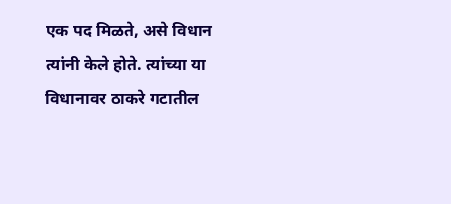एक पद मिळते, असे विधान त्यांनी केले होते. त्यांच्या या विधानावर ठाकरे गटातील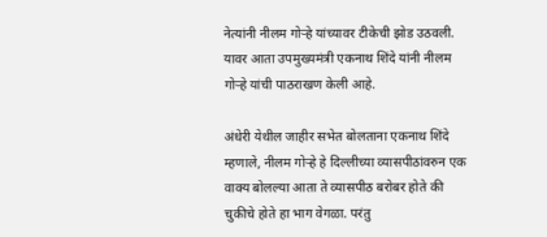नेत्यांनी नीलम गोऱ्हे यांच्यावर टीकेची झोड उठवली. यावर आता उपमुख्यमंत्री एकनाथ शिंदे यांनी नीलम गोऱ्हे यांची पाठराखण केली आहे.

अंधेरी येथील जाहीर सभेत बोलताना एकनाथ शिंदे म्हणाले, नीलम गोऱ्हे हे दिल्लीच्या व्यासपीठांवरुन एक वाक्य बोलल्या आता ते व्यासपीठ बरोबर होते की चुकीचे होते हा भाग वेगळा. परंतु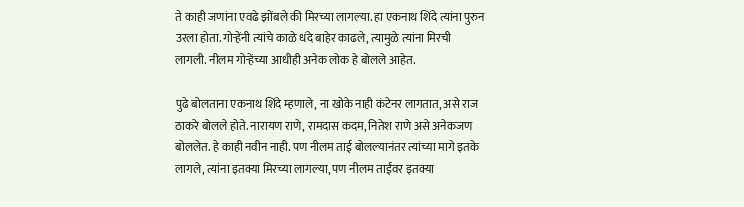ते काही जणांना एवढे झोंबले की मिरच्या लागल्या. हा एकनाथ शिंदे त्यांना पुरुन उरला होता. गोऱ्हेंनी त्यांचे काळे धंदे बाहेर काढले, त्यामुळे त्यांना मिरची लागली. नीलम गोऱ्हेंच्या आधीही अनेक लोक हे बोलले आहेत.

पुढे बोलताना एकनाथ शिंदे म्हणाले, ना खोके नाही कंटेनर लागतात, असे राज ठाकरे बोलले होते. नारायण राणे, रामदास कदम, नितेश राणे असे अनेकजण बोललेत. हे काही नवीन नाही. पण नीलम ताई बोलल्यानंतर त्यांच्या मागे इतके लागले, त्यांना इतक्या मिरच्या लागल्या, पण नीलम ताईंवर इतक्या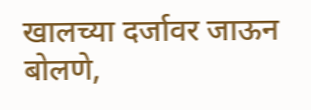खालच्या दर्जावर जाऊन बोलणे,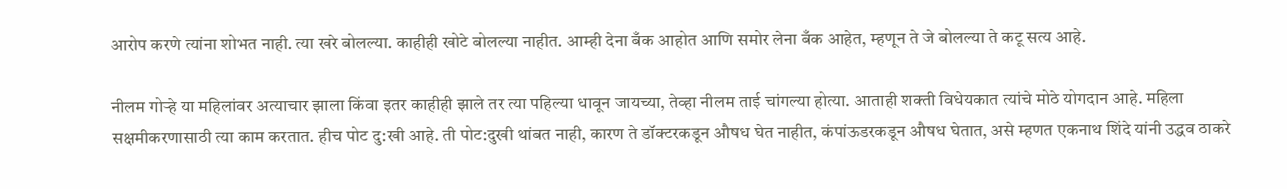आरोप करणे त्यांना शोभत नाही. त्या खरे बोलल्या. काहीही खोटे बोलल्या नाहीत. आम्ही देना बँक आहोत आणि समोर लेना बँक आहेत, म्हणून ते जे बोलल्या ते कटू सत्य आहे.

नीलम गोऱ्हे या महिलांवर अत्याचार झाला किंवा इतर काहीही झाले तर त्या पहिल्या धावून जायच्या, तेव्हा नीलम ताई चांगल्या होत्या. आताही शक्ती विधेयकात त्यांचे मोठे योगदान आहे. महिला सक्षमीकरणासाठी त्या काम करतात. हीच पोट दु:खी आहे. ती पोट:दुखी थांबत नाही, कारण ते डॉक्टरकडून औषध घेत नाहीत, कंपांऊडरकडून औषध घेतात, असे म्हणत एकनाथ शिंदे यांनी उद्धव ठाकरे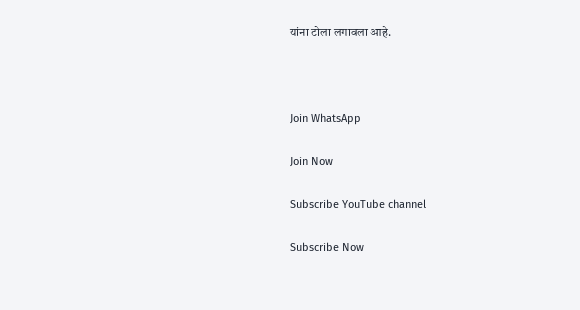यांना टोला लगावला आहे.



Join WhatsApp

Join Now

Subscribe YouTube channel

Subscribe Now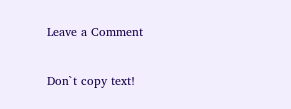Leave a Comment

Don`t copy text!